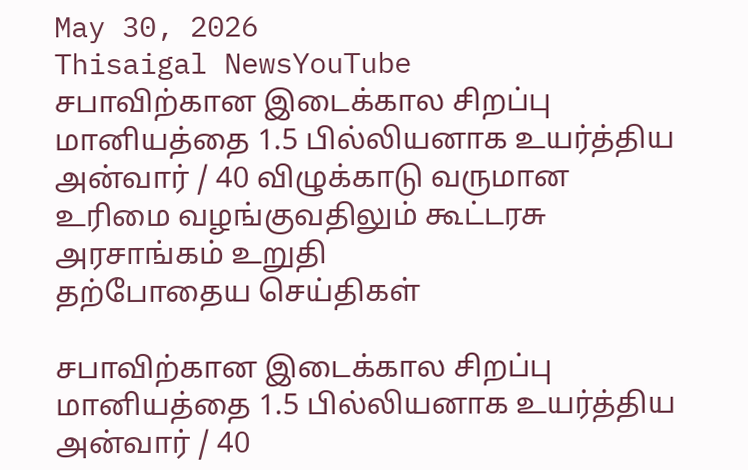May 30, 2026
Thisaigal NewsYouTube
சபாவிற்கான இடைக்கால சிறப்பு மானியத்தை 1.5 பில்லியனாக உயர்த்திய அன்வார் / 40 விழுக்காடு வருமான உரிமை வழங்குவதிலும் கூட்டரசு அரசாங்கம் உறுதி
தற்போதைய செய்திகள்

சபாவிற்கான இடைக்கால சிறப்பு மானியத்தை 1.5 பில்லியனாக உயர்த்திய அன்வார் / 40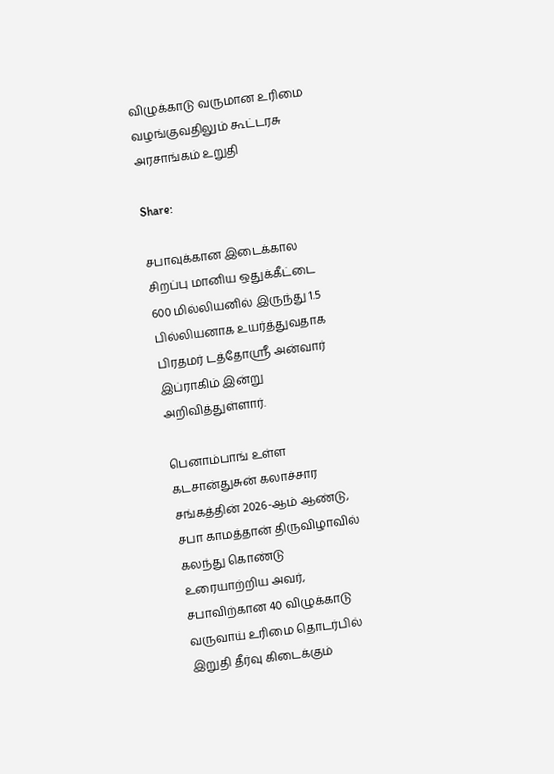விழுக்காடு வருமான உரிமை வழங்குவதிலும் கூட்டரசு அரசாங்கம் உறுதி

Share:

சபாவுக்கான இடைக்கால சிறப்பு மானிய ஒதுக்கீட்டை 600 மில்லியனில் இருந்து 1.5 பில்லியனாக உயர்த்துவதாக பிரதமர் டத்தோஸ்ரீ அன்வார் இப்ராகிம் இன்று அறிவித்துள்ளார்.

பெனாம்பாங் உள்ள கடசான்துசுன் கலாச்சார சங்கத்தின் 2026-ஆம் ஆண்டு, சபா காமத்தான் திருவிழாவில் கலந்து கொண்டு உரையாற்றிய அவர், சபாவிற்கான 40 விழுக்காடு வருவாய் உரிமை தொடர்பில் இறுதி தீர்வு கிடைக்கும்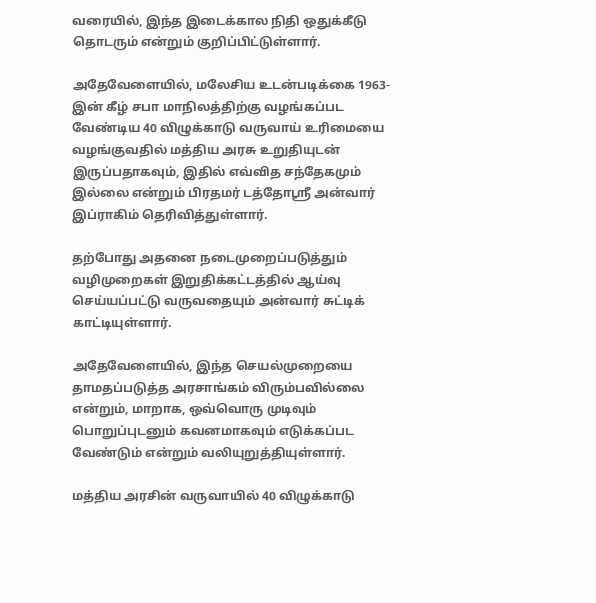வரையில், இந்த இடைக்கால நிதி ஒதுக்கீடு தொடரும் என்றும் குறிப்பிட்டுள்ளார்.

அதேவேளையில், மலேசிய உடன்படிக்கை 1963-இன் கீழ் சபா மாநிலத்திற்கு வழங்கப்பட வேண்டிய 40 விழுக்காடு வருவாய் உரிமையை வழங்குவதில் மத்திய அரசு உறுதியுடன் இருப்பதாகவும், இதில் எவ்வித சந்தேகமும் இல்லை என்றும் பிரதமர் டத்தோஸ்ரீ அன்வார் இப்ராகிம் தெரிவித்துள்ளார்.

தற்போது அதனை நடைமுறைப்படுத்தும் வழிமுறைகள் இறுதிக்கட்டத்தில் ஆய்வு செய்யப்பட்டு வருவதையும் அன்வார் சுட்டிக் காட்டியுள்ளார்.

அதேவேளையில், இந்த செயல்முறையை தாமதப்படுத்த அரசாங்கம் விரும்பவில்லை என்றும், மாறாக, ஒவ்வொரு முடிவும் பொறுப்புடனும் கவனமாகவும் எடுக்கப்பட வேண்டும் என்றும் வலியுறுத்தியுள்ளார்.

மத்திய அரசின் வருவாயில் 40 விழுக்காடு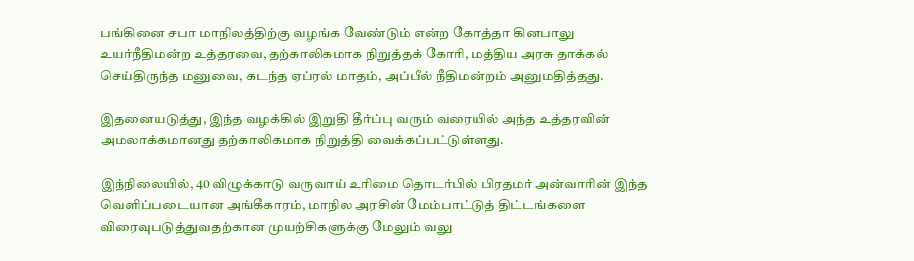பங்கினை சபா மாநிலத்திற்கு வழங்க வேண்டும் என்ற கோத்தா கினபாலு உயர்நீதிமன்ற உத்தரவை, தற்காலிகமாக நிறுத்தக் கோரி, மத்திய அரசு தாக்கல் செய்திருந்த மனுவை, கடந்த ஏப்ரல் மாதம், அப்பீல் நீதிமன்றம் அனுமதித்தது.

இதனையடுத்து, இந்த வழக்கில் இறுதி தீர்ப்பு வரும் வரையில் அந்த உத்தரவின் அமலாக்கமானது தற்காலிகமாக நிறுத்தி வைக்கப்பட்டுள்ளது.

இந்நிலையில், 40 விழுக்காடு வருவாய் உரிமை தொடர்பில் பிரதமர் அன்வாரின் இந்த வெளிப்படையான அங்கீகாரம், மாநில அரசின் மேம்பாட்டுத் திட்டங்களை விரைவுபடுத்துவதற்கான முயற்சிகளுக்கு மேலும் வலு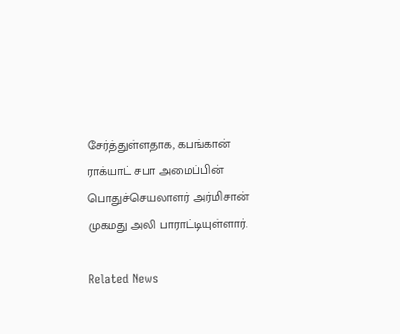சேர்த்துள்ளதாக, கபங்கான் ராக்யாட் சபா அமைப்பின் பொதுச்செயலாளர் அர்மிசான் முகமது அலி பாராட்டியுள்ளார்.

Related News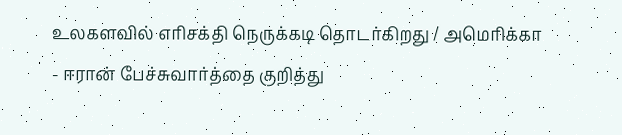உலகளவில் எரிசக்தி நெருக்கடி தொடர்கிறது / அமெரிக்கா - ஈரான் பேச்சுவார்த்தை குறித்து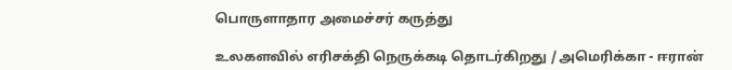பொருளாதார அமைச்சர் கருத்து

உலகளவில் எரிசக்தி நெருக்கடி தொடர்கிறது / அமெரிக்கா - ஈரான்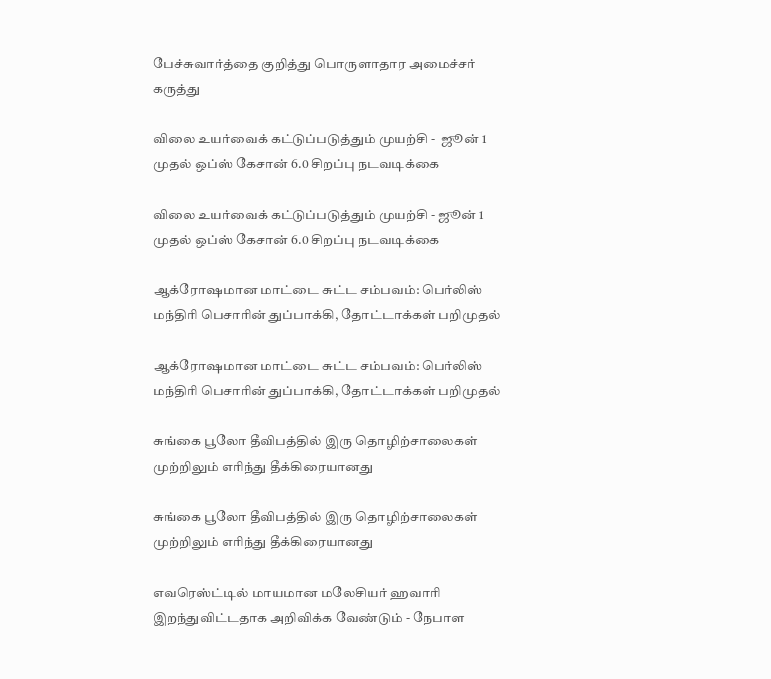பேச்சுவார்த்தை குறித்து பொருளாதார அமைச்சர் கருத்து

விலை உயர்வைக் கட்டுப்படுத்தும் முயற்சி -  ஜூன் 1 முதல் ஒப்ஸ் கேசான் 6.0 சிறப்பு நடவடிக்கை

விலை உயர்வைக் கட்டுப்படுத்தும் முயற்சி - ஜூன் 1 முதல் ஒப்ஸ் கேசான் 6.0 சிறப்பு நடவடிக்கை

ஆக்ரோஷமான மாட்டை சுட்ட சம்பவம்: பெர்லிஸ் மந்திரி பெசாரின் துப்பாக்கி, தோட்டாக்கள் பறிமுதல்

ஆக்ரோஷமான மாட்டை சுட்ட சம்பவம்: பெர்லிஸ் மந்திரி பெசாரின் துப்பாக்கி, தோட்டாக்கள் பறிமுதல்

சுங்கை பூலோ தீவிபத்தில் இரு தொழிற்சாலைகள் முற்றிலும் எரிந்து தீக்கிரையானது

சுங்கை பூலோ தீவிபத்தில் இரு தொழிற்சாலைகள் முற்றிலும் எரிந்து தீக்கிரையானது

எவரெஸ்ட்டில் மாயமான மலேசியர் ஹவாரி இறந்துவிட்டதாக அறிவிக்க வேண்டும் - நேபாள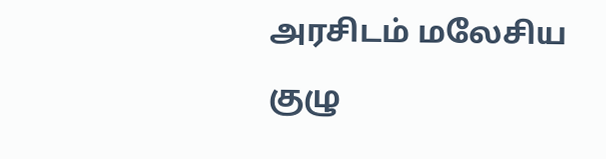அரசிடம் மலேசிய குழு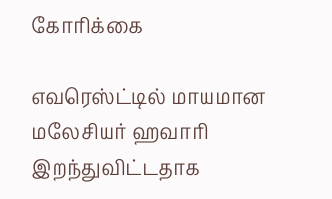கோரிக்கை

எவரெஸ்ட்டில் மாயமான மலேசியர் ஹவாரி இறந்துவிட்டதாக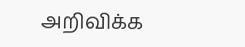அறிவிக்க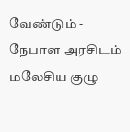வேண்டும் - நேபாள அரசிடம் மலேசிய குழு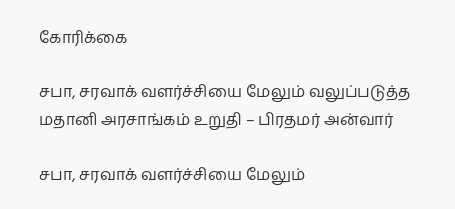கோரிக்கை

சபா, சரவாக் வளர்ச்சியை மேலும் வலுப்படுத்த மதானி அரசாங்கம் உறுதி – பிரதமர் அன்வார்

சபா, சரவாக் வளர்ச்சியை மேலும்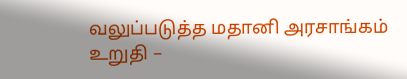வலுப்படுத்த மதானி அரசாங்கம் உறுதி –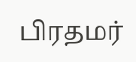பிரதமர்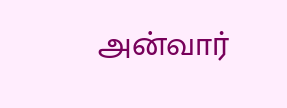அன்வார்